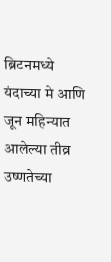ब्रिटनमध्ये यंदाच्या मे आणि जून महिन्यात आलेल्या तीव्र उष्णतेच्या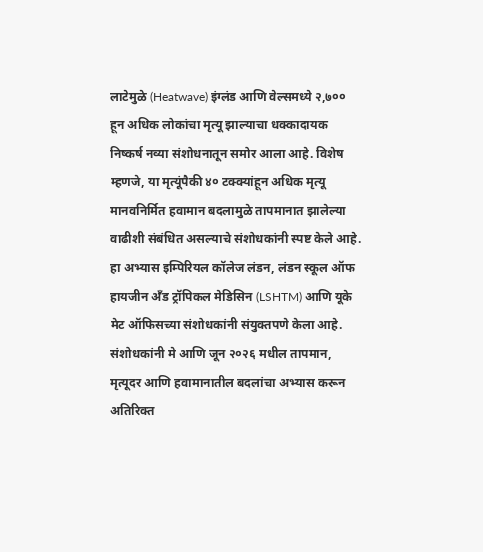लाटेमुळे (Heatwave) इंग्लंड आणि वेल्समध्ये २,७०० हून अधिक लोकांचा मृत्यू झाल्याचा धक्कादायक निष्कर्ष नव्या संशोधनातून समोर आला आहे. विशेष म्हणजे, या मृत्यूंपैकी ४० टक्क्यांहून अधिक मृत्यू मानवनिर्मित हवामान बदलामुळे तापमानात झालेल्या वाढीशी संबंधित असल्याचे संशोधकांनी स्पष्ट केले आहे. हा अभ्यास इम्पिरियल कॉलेज लंडन, लंडन स्कूल ऑफ हायजीन अँड ट्रॉपिकल मेडिसिन (LSHTM) आणि यूके मेट ऑफिसच्या संशोधकांनी संयुक्तपणे केला आहे. संशोधकांनी मे आणि जून २०२६ मधील तापमान, मृत्यूदर आणि हवामानातील बदलांचा अभ्यास करून अतिरिक्त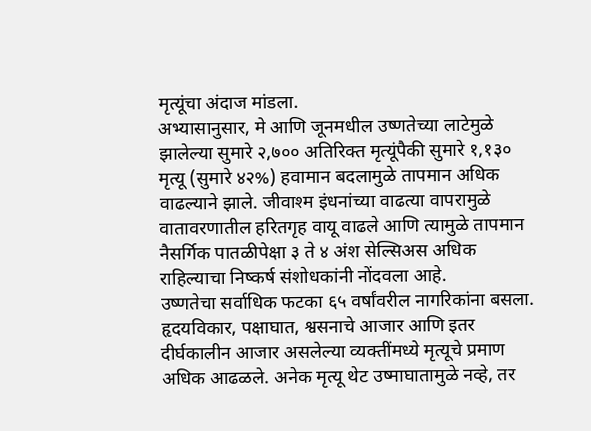मृत्यूंचा अंदाज मांडला.
अभ्यासानुसार, मे आणि जूनमधील उष्णतेच्या लाटेमुळे झालेल्या सुमारे २,७०० अतिरिक्त मृत्यूंपैकी सुमारे १,१३० मृत्यू (सुमारे ४२%) हवामान बदलामुळे तापमान अधिक वाढल्याने झाले. जीवाश्म इंधनांच्या वाढत्या वापरामुळे वातावरणातील हरितगृह वायू वाढले आणि त्यामुळे तापमान नैसर्गिक पातळीपेक्षा ३ ते ४ अंश सेल्सिअस अधिक राहिल्याचा निष्कर्ष संशोधकांनी नोंदवला आहे.
उष्णतेचा सर्वाधिक फटका ६५ वर्षांवरील नागरिकांना बसला. हृदयविकार, पक्षाघात, श्वसनाचे आजार आणि इतर दीर्घकालीन आजार असलेल्या व्यक्तींमध्ये मृत्यूचे प्रमाण अधिक आढळले. अनेक मृत्यू थेट उष्माघातामुळे नव्हे, तर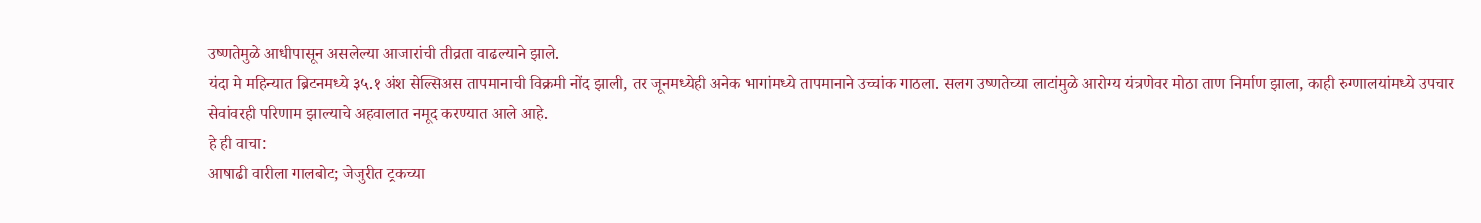उष्णतेमुळे आधीपासून असलेल्या आजारांची तीव्रता वाढल्याने झाले.
यंदा मे महिन्यात ब्रिटनमध्ये ३५.१ अंश सेल्सिअस तापमानाची विक्रमी नोंद झाली, तर जूनमध्येही अनेक भागांमध्ये तापमानाने उच्चांक गाठला. सलग उष्णतेच्या लाटांमुळे आरोग्य यंत्रणेवर मोठा ताण निर्माण झाला, काही रुग्णालयांमध्ये उपचार सेवांवरही परिणाम झाल्याचे अहवालात नमूद करण्यात आले आहे.
हे ही वाचा:
आषाढी वारीला गालबोट; जेजुरीत ट्रकच्या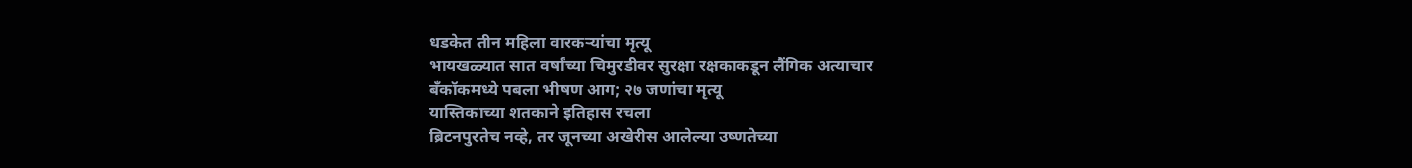धडकेत तीन महिला वारकऱ्यांचा मृत्यू
भायखळ्यात सात वर्षांच्या चिमुरडीवर सुरक्षा रक्षकाकडून लैंगिक अत्याचार
बँकॉकमध्ये पबला भीषण आग; २७ जणांचा मृत्यू
यास्तिकाच्या शतकाने इतिहास रचला
ब्रिटनपुरतेच नव्हे, तर जूनच्या अखेरीस आलेल्या उष्णतेच्या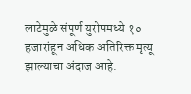लाटेमुळे संपूर्ण युरोपमध्ये १० हजारांहून अधिक अतिरिक्त मृत्यू झाल्याचा अंदाज आहे.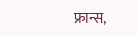फ्रान्स,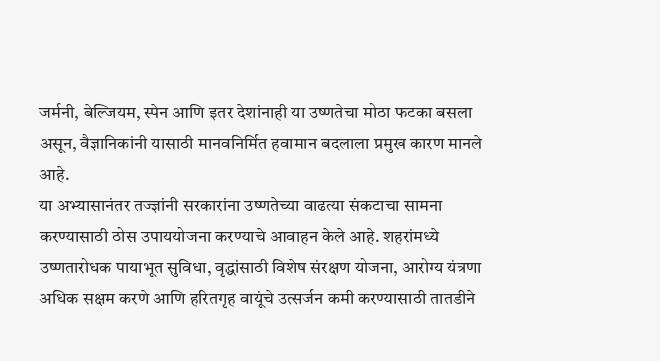जर्मनी, बेल्जियम, स्पेन आणि इतर देशांनाही या उष्णतेचा मोठा फटका बसला असून, वैज्ञानिकांनी यासाठी मानवनिर्मित हवामान बदलाला प्रमुख कारण मानले आहे.
या अभ्यासानंतर तज्ज्ञांनी सरकारांना उष्णतेच्या वाढत्या संकटाचा सामना करण्यासाठी ठोस उपाययोजना करण्याचे आवाहन केले आहे. शहरांमध्ये उष्णतारोधक पायाभूत सुविधा, वृद्धांसाठी विशेष संरक्षण योजना, आरोग्य यंत्रणा अधिक सक्षम करणे आणि हरितगृह वायूंचे उत्सर्जन कमी करण्यासाठी तातडीने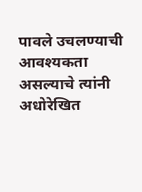पावले उचलण्याची आवश्यकता असल्याचे त्यांनी अधोरेखित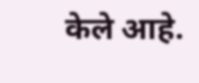केले आहे.